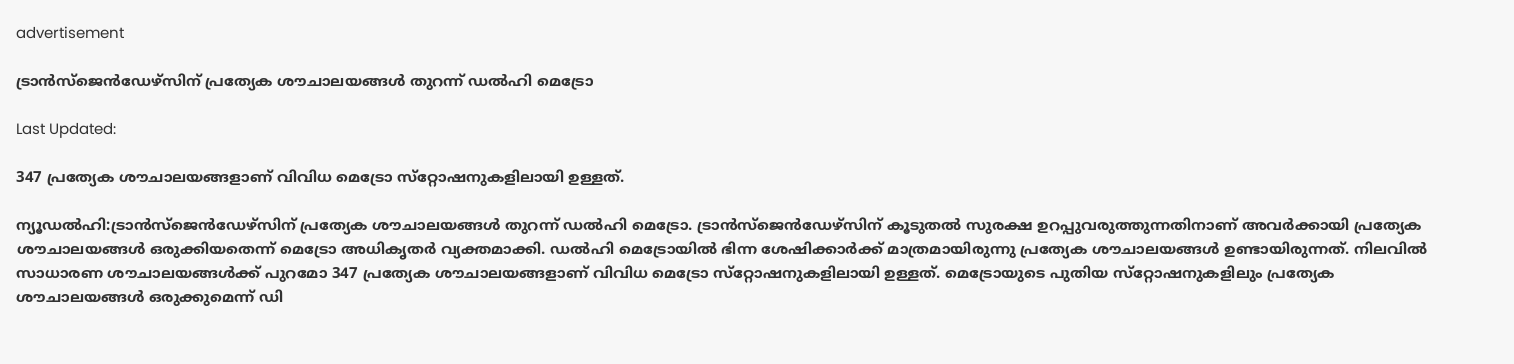advertisement

ട്രാന്‍സ്‌ജെന്‍ഡേഴ്‌സിന് പ്രത്യേക ശൗചാലയങ്ങള്‍ തുറന്ന് ഡല്‍ഹി മെട്രോ

Last Updated:

347 പ്രത്യേക ശൗചാലയങ്ങളാണ് വിവിധ മെട്രോ സ്‌റ്റോഷനുകളിലായി ഉള്ളത്.

ന്യൂഡല്‍ഹി:ട്രാന്‍സ്ജെന്‍ഡേഴ്സിന് പ്രത്യേക ശൗചാലയങ്ങള്‍ തുറന്ന് ഡല്‍ഹി മെട്രോ. ട്രാന്‍സ്ജെന്‍ഡേഴ്സിന് കൂടുതല്‍ സുരക്ഷ ഉറപ്പുവരുത്തുന്നതിനാണ് അവര്‍ക്കായി പ്രത്യേക ശൗചാലയങ്ങള്‍ ഒരുക്കിയതെന്ന് മെട്രോ അധികൃതര്‍ വ്യക്തമാക്കി. ഡല്‍ഹി മെട്രോയില്‍ ഭിന്ന ശേഷിക്കാര്‍ക്ക് മാത്രമായിരുന്നു പ്രത്യേക ശൗചാലയങ്ങള്‍ ഉണ്ടായിരുന്നത്. നിലവില്‍ സാധാരണ ശൗചാലയങ്ങള്‍ക്ക് പുറമോ 347 പ്രത്യേക ശൗചാലയങ്ങളാണ് വിവിധ മെട്രോ സ്‌റ്റോഷനുകളിലായി ഉള്ളത്. മെട്രോയുടെ പുതിയ സ്‌റ്റോഷനുകളിലും പ്രത്യേക ശൗചാലയങ്ങള്‍ ഒരുക്കുമെന്ന് ഡി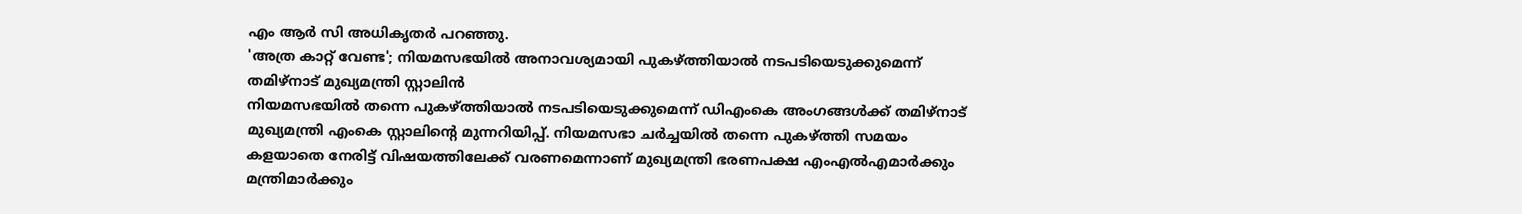എം ആര്‍ സി അധികൃതര്‍ പറഞ്ഞു.
'അത്ര കാറ്റ്‌ വേണ്ട'; നിയമസഭയിൽ അനാവശ്യമായി പുകഴ്ത്തിയാൽ നടപടിയെടുക്കുമെന്ന് തമിഴ്നാട് മുഖ്യമന്ത്രി സ്റ്റാലിൻ
നിയമസഭയിൽ തന്നെ പുകഴ്ത്തിയാൽ നടപടിയെടുക്കുമെന്ന് ഡിഎംകെ അംഗങ്ങൾക്ക് തമിഴ്നാട് മുഖ്യമന്ത്രി എംകെ സ്റ്റാലിന്റെ മുന്നറിയിപ്പ്. നിയമസഭാ ചർച്ചയിൽ തന്നെ പുകഴ്ത്തി സമയം കളയാതെ നേരിട്ട് വിഷയത്തിലേക്ക് വരണമെന്നാണ് മുഖ്യമന്ത്രി ഭരണപക്ഷ എംഎൽഎമാർക്കും മന്ത്രിമാർക്കും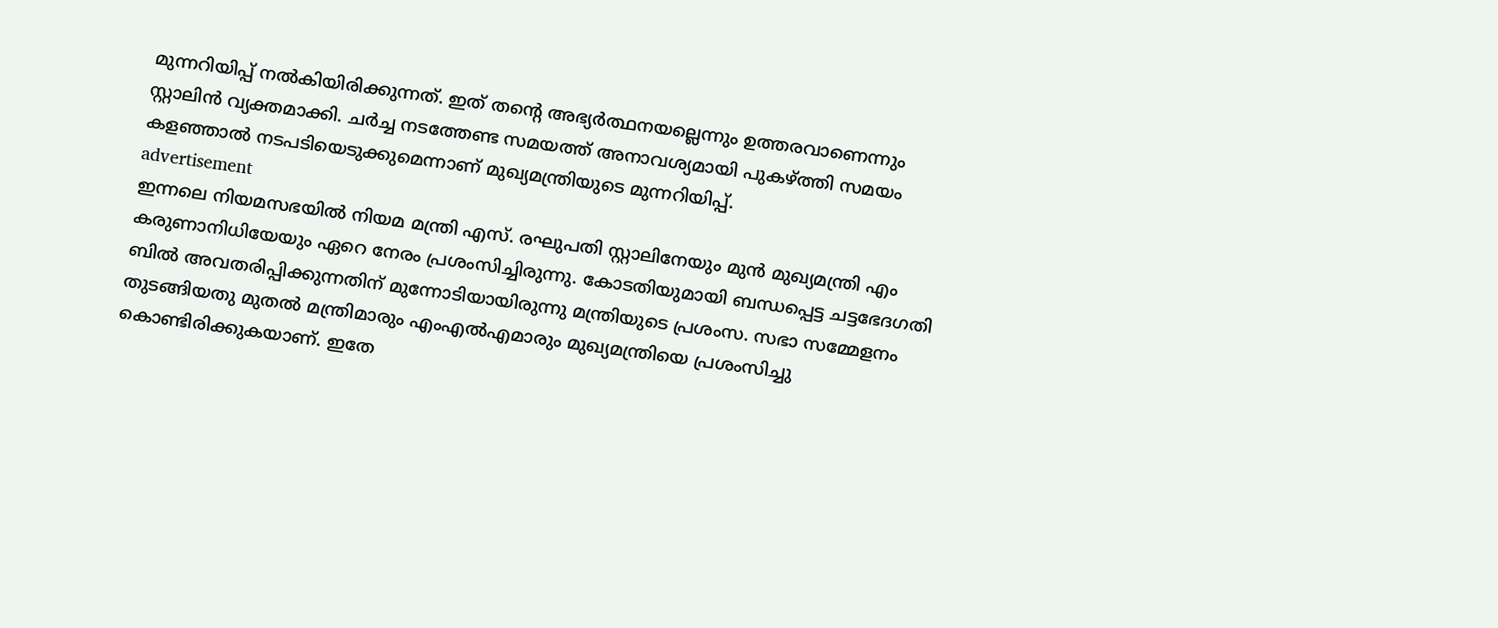മുന്നറിയിപ്പ് നൽകിയിരിക്കുന്നത്. ഇത് തന്റെ അഭ്യർത്ഥനയല്ലെന്നും ഉത്തരവാണെന്നും സ്റ്റാലിൻ വ്യക്തമാക്കി. ചർച്ച നടത്തേണ്ട സമയത്ത് അനാവശ്യമായി പുകഴ്ത്തി സമയം കളഞ്ഞാൽ നടപടിയെടുക്കുമെന്നാണ് മുഖ്യമന്ത്രിയുടെ മുന്നറിയിപ്പ്.
advertisement
ഇന്നലെ നിയമസഭയിൽ നിയമ മന്ത്രി എസ്. രഘുപതി സ്റ്റാലിനേയും മുൻ മുഖ്യമന്ത്രി എം കരുണാനിധിയേയും ഏറെ നേരം പ്രശംസിച്ചിരുന്നു. കോടതിയുമായി ബന്ധപ്പെട്ട ചട്ടഭേദഗതി ബിൽ അവതരിപ്പിക്കുന്നതിന് മുന്നോടിയായിരുന്നു മന്ത്രിയുടെ പ്രശംസ. സഭാ സമ്മേളനം തുടങ്ങിയതു മുതൽ മന്ത്രിമാരും എംഎൽഎമാരും മുഖ്യമന്ത്രിയെ പ്രശംസിച്ചു കൊണ്ടിരിക്കുകയാണ്. ഇതേ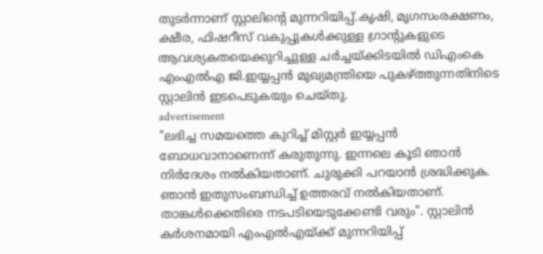തുടർന്നാണ് സ്റ്റാലിന്റെ മുന്നറിയിപ്പ്.കൃഷി, മൃഗസംരക്ഷണം, ക്ഷീര, ഫിഷറീസ് വകുപ്പുകൾക്കുള്ള ഗ്രാന്റുകളുടെ ആവശ്യകതയെക്കുറിച്ചുള്ള ചർച്ചയ്ക്കിടയിൽ ഡിഎംകെ എംഎൽഎ ജി.ഇയ്യപ്പൻ മുഖ്യമന്ത്രിയെ പുകഴ്ത്തുന്നതിനിടെ സ്റ്റാലിൻ ഇടപെടുകയും ചെയ്തു.
advertisement
"ലഭിച്ച സമയത്തെ കുറിച്ച് മിസ്റ്റർ ഇയ്യപ്പൻ ബോധവാനാണെന്ന് കരുതുന്നു. ഇന്നലെ കൂടി ഞാൻ നിർദേശം നൽകിയതാണ്. ചുരുക്കി പറയാൻ ശ്രദ്ധിക്കുക. ഞാൻ ഇതുസംബന്ധിച്ച് ഉത്തരവ് നൽകിയതാണ്. താങ്കൾക്കെതിരെ നടപടിയെടുക്കേണ്ടി വരും". സ്റ്റാലിൻ കർശനമായി എംഎൽഎയ്ക്ക് മുന്നറിയിപ്പ്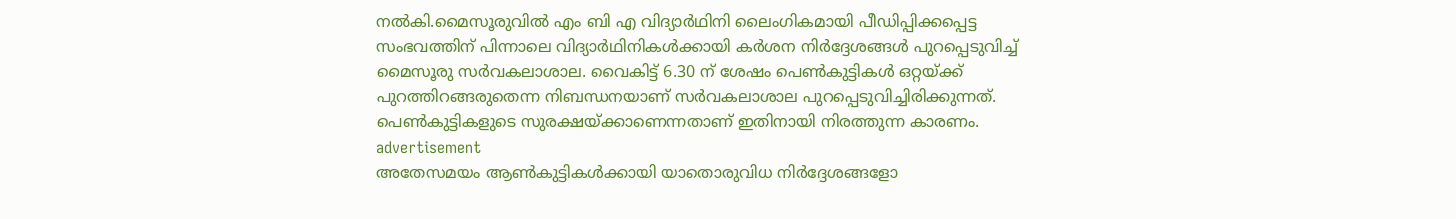നൽകി.മൈസൂരുവിൽ എം ബി എ വിദ്യാ‍ർഥിനി ലൈംഗികമായി പീഡിപ്പിക്കപ്പെട്ട സംഭവത്തിന് പിന്നാലെ വിദ്യാ‍ർഥിനികൾക്കായി കർശന നി‍ർദ്ദേശങ്ങൾ പുറപ്പെടുവിച്ച് മൈസൂരു സർവകലാശാല. വൈകിട്ട് 6.30 ന് ശേഷം പെൺകുട്ടികൾ ഒറ്റയ്ക്ക് പുറത്തിറങ്ങരുതെന്ന നിബന്ധനയാണ് സർവകലാശാല പുറപ്പെടുവിച്ചിരിക്കുന്നത്. പെൺകുട്ടികളുടെ സുരക്ഷയ്ക്കാണെന്നതാണ് ഇതിനായി നിരത്തുന്ന കാരണം.
advertisement
അതേസമയം ആൺകുട്ടികൾക്കായി യാതൊരുവിധ നി‍ർദ്ദേശങ്ങളോ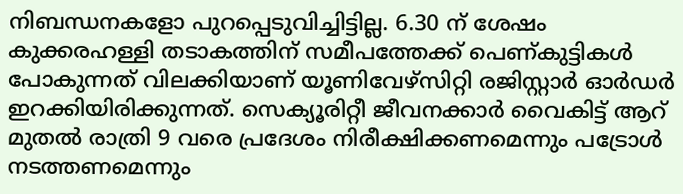നിബന്ധനകളോ പുറപ്പെടുവിച്ചിട്ടില്ല. 6.30 ന് ശേഷം കുക്കരഹള്ളി തടാകത്തിന് സമീപത്തേക്ക് പെണ്കു‍ട്ടികൾ പോകുന്നത് വിലക്കിയാണ് യൂണിവേഴ്സിറ്റി രജിസ്റ്റാ‍ർ ഓ‍ർഡർ ഇറക്കിയിരിക്കുന്നത്. സെക്യൂരിറ്റീ ജീവനക്കാർ വൈകിട്ട് ആറ് മുതൽ രാത്രി 9 വരെ പ്രദേശം നിരീക്ഷിക്കണമെന്നും പട്രോൾ നടത്തണമെന്നും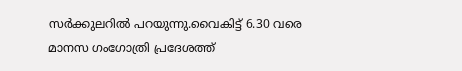സ‍ർക്കുലറിൽ പറയുന്നു.വൈകിട്ട് 6.30 വരെ മാനസ ഗംഗോത്രി പ്രദേശത്ത്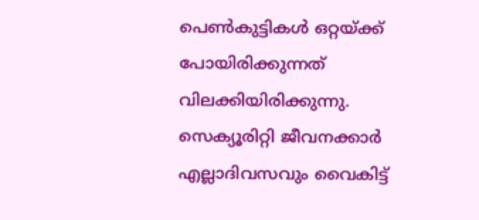പെൺകുട്ടികൾ ഒറ്റയ്ക്ക് പോയിരിക്കുന്നത് വിലക്കിയിരിക്കുന്നു. സെക്യൂരിറ്റി ജീവനക്കാർ എല്ലാദിവസവും വൈകിട്ട്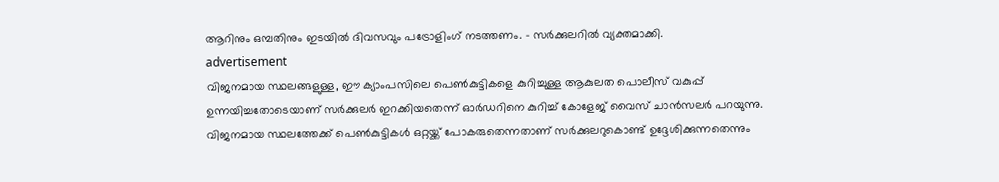ആറിനും ഒമ്പതിനും ഇടയിൽ ദിവസവും പട്രോളിംഗ് നടത്തണം. - സർക്കുലറിൽ വ്യക്തമാക്കി.
advertisement
വിജനമായ സ്ഥലങ്ങളുള്ള, ഈ ക്യാംപസിലെ പെൺകുട്ടികളെ കുറിച്ചുള്ള ആകുലത പൊലീസ് വകുപ്പ് ഉന്നയിച്ചതോടെയാണ് സർക്കുലർ ഇറക്കിയതെന്ന് ഓർഡറിനെ കുറിച്ച് കോളേജ് വൈസ് ചാൻസലർ പറയുന്നു. വിജനമായ സ്ഥലത്തേക്ക് പെൺകുട്ടികൾ ഒറ്റയ്ക്ക് പോകരുതെന്നതാണ് സർക്കുലറുകൊണ്ട് ഉദ്ദേശിക്കുന്നതെന്നും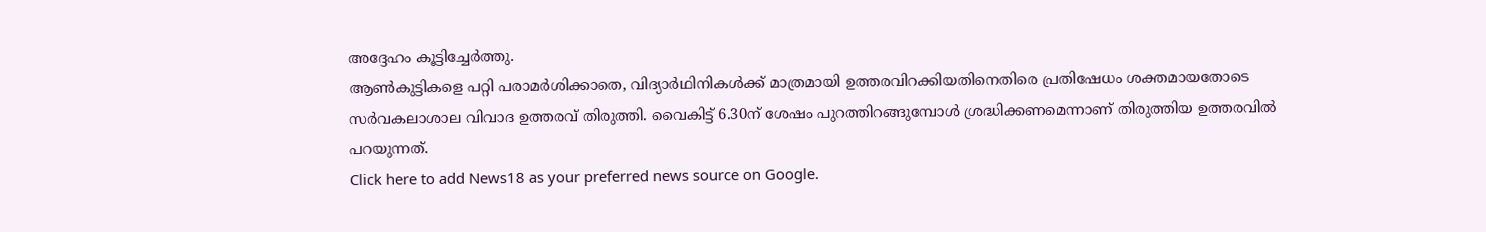അദ്ദേഹം കൂട്ടിച്ചേർത്തു.
ആൺകുട്ടികളെ പറ്റി പരാമർശിക്കാതെ, വിദ്യാർഥിനികൾക്ക് മാത്രമായി ഉത്തരവിറക്കിയതിനെതിരെ പ്രതിഷേധം ശക്തമായതോടെ സർവകലാശാല വിവാദ ഉത്തരവ് തിരുത്തി. വൈകിട്ട് 6.30ന് ശേഷം പുറത്തിറങ്ങുമ്പോൾ ശ്രദ്ധിക്കണമെന്നാണ് തിരുത്തിയ ഉത്തരവിൽ പറയുന്നത്.
Click here to add News18 as your preferred news source on Google.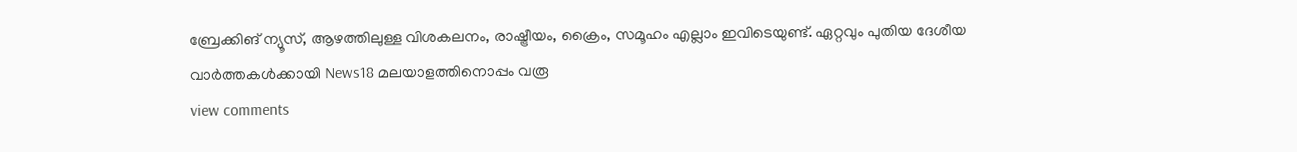ബ്രേക്കിങ് ന്യൂസ്, ആഴത്തിലുള്ള വിശകലനം, രാഷ്ട്രീയം, ക്രൈം, സമൂഹം എല്ലാം ഇവിടെയുണ്ട്. ഏറ്റവും പുതിയ ദേശീയ വാർത്തകൾക്കായി News18 മലയാളത്തിനൊപ്പം വരൂ
view comments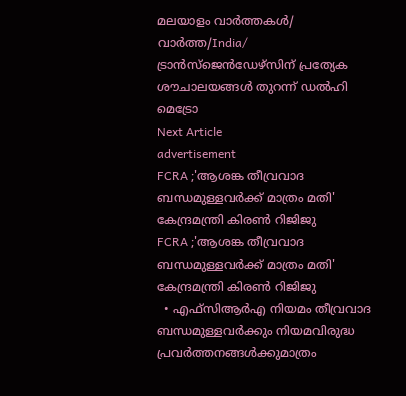മലയാളം വാർത്തകൾ/ വാർത്ത/India/
ട്രാന്‍സ്‌ജെന്‍ഡേഴ്‌സിന് പ്രത്യേക ശൗചാലയങ്ങള്‍ തുറന്ന് ഡല്‍ഹി മെട്രോ
Next Article
advertisement
FCRA ;'ആശങ്ക തീവ്രവാദ ബന്ധമുള്ളവർക്ക് മാത്രം മതി' കേന്ദ്രമന്ത്രി കിരണ്‍ റിജിജു
FCRA ;'ആശങ്ക തീവ്രവാദ ബന്ധമുള്ളവർക്ക് മാത്രം മതി' കേന്ദ്രമന്ത്രി കിരണ്‍ റിജിജു
  • എഫ്‌സിആർഎ നിയമം തീവ്രവാദ ബന്ധമുള്ളവർക്കും നിയമവിരുദ്ധ പ്രവർത്തനങ്ങൾക്കുമാത്രം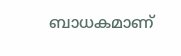ബാധകമാണ്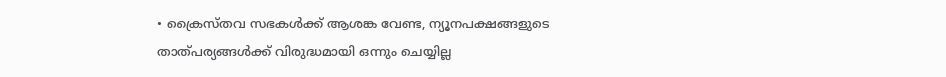• ക്രൈസ്തവ സഭകൾക്ക് ആശങ്ക വേണ്ട, ന്യൂനപക്ഷങ്ങളുടെ താത്പര്യങ്ങൾക്ക് വിരുദ്ധമായി ഒന്നും ചെയ്യില്ല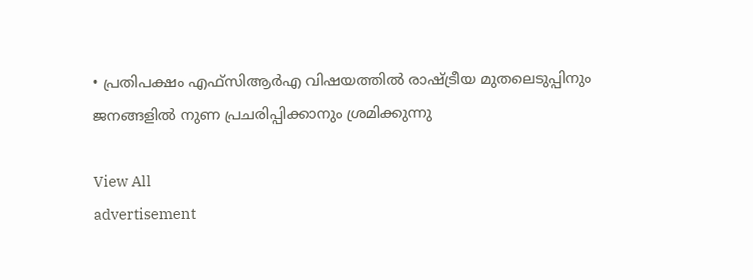• പ്രതിപക്ഷം എഫ്‌സിആർഎ വിഷയത്തിൽ രാഷ്ട്രീയ മുതലെടുപ്പിനും ജനങ്ങളിൽ നുണ പ്രചരിപ്പിക്കാനും ശ്രമിക്കുന്നു

View All
advertisement